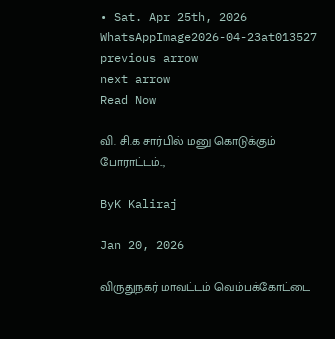• Sat. Apr 25th, 2026
WhatsAppImage2026-04-23at013527
previous arrow
next arrow
Read Now

வி. சி.க சார்பில் மனு கொடுக்கும் போராட்டம்..,

ByK Kaliraj

Jan 20, 2026

விருதுநகர் மாவட்டம் வெம்பக்கோட்டை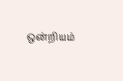ஒன்றியம்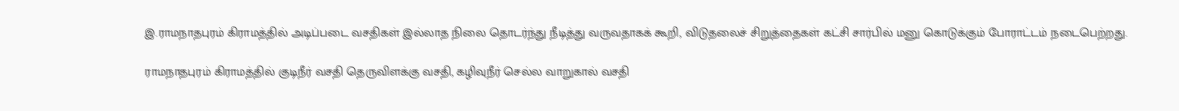இ.ராமநாதபுரம் கிராமத்தில் அடிப்படை வசதிகள் இல்லாத நிலை தொடர்ந்து நீடித்து வருவதாகக் கூறி, விடுதலைச் சிறுத்தைகள் கட்சி சார்பில் மனு கொடுக்கும் போராட்டம் நடைபெற்றது.

ராமநாதபுரம் கிராமத்தில் குடிநீர் வசதி தெருவிளக்கு வசதி, கழிவுநீர் செல்ல வாறுகால் வசதி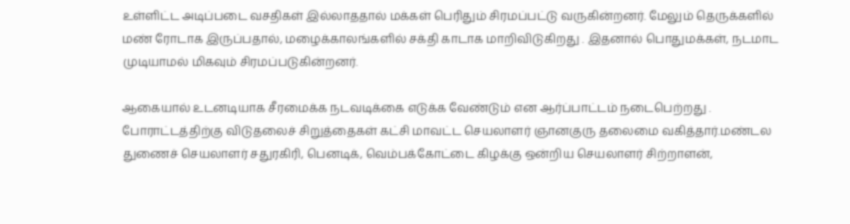உள்ளிட்ட அடிப்படை வசதிகள் இல்லாததால் மக்கள் பெரிதும் சிரமப்பட்டு வருகின்றனர். மேலும் தெருக்களில் மண் ரோடாக இருப்பதால், மழைக்காலங்களில் சக்தி காடாக மாறிவிடுகிறது . இதனால் பொதுமக்கள், நடமாட முடியாமல் மிகவும் சிரமப்படுகின்றனர்.

ஆகையால் உடனடியாக சீரமைக்க நடவடிக்கை எடுக்க வேண்டும் என ஆர்ப்பாட்டம் நடைபெற்றது . போராட்டத்திற்கு விடுதலைச் சிறுத்தைகள் கட்சி மாவட்ட செயலாளர் ஞானகுரு தலைமை வகித்தார்.மண்டல துணைச் செயலாளர் சதுரகிரி, பெனடிக், வெம்பக்கோட்டை கிழக்கு ஒன்றிய செயலாளர் சிற்றாளன்,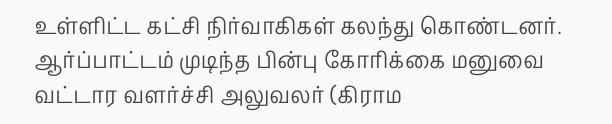உள்ளிட்ட கட்சி நிர்வாகிகள் கலந்து கொண்டனர். ஆர்ப்பாட்டம் முடிந்த பின்பு கோரிக்கை மனுவை வட்டார வளர்ச்சி அலுவலர் (கிராம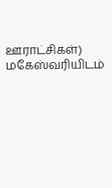ஊராட்சிகள்) மகேஸ்வரியிடம்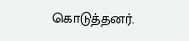கொடுத்தனர்.